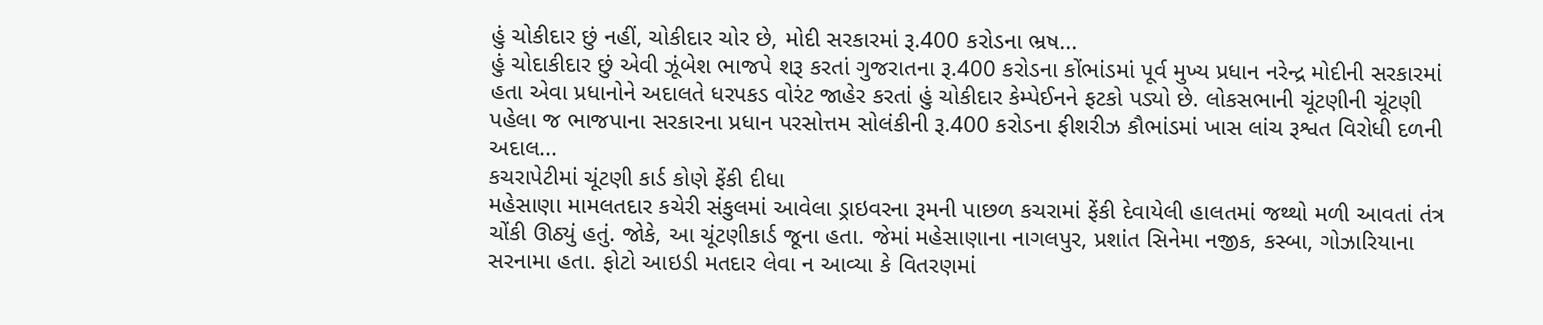હું ચોકીદાર છું નહીં, ચોકીદાર ચોર છે, મોદી સરકારમાં રૂ.400 કરોડના ભ્રષ...
હું ચોદાકીદાર છું એવી ઝૂંબેશ ભાજપે શરૂ કરતાં ગુજરાતના રૂ.400 કરોડના કોંભાંડમાં પૂર્વ મુખ્ય પ્રધાન નરેન્દ્ર મોદીની સરકારમાં હતા એવા પ્રધાનોને અદાલતે ધરપકડ વોરંટ જાહેર કરતાં હું ચોકીદાર કેમ્પેઈનને ફટકો પડ્યો છે. લોકસભાની ચૂંટણીની ચૂંટણી પહેલા જ ભાજપાના સરકારના પ્રધાન પરસોત્તમ સોલંકીની રૂ.400 કરોડના ફીશરીઝ કૌભાંડમાં ખાસ લાંચ રૂશ્વત વિરોધી દળની અદાલ...
કચરાપેટીમાં ચૂંટણી કાર્ડ કોણે ફેંકી દીધા
મહેસાણા મામલતદાર કચેરી સંકુલમાં આવેલા ડ્રાઇવરના રૂમની પાછળ કચરામાં ફેંકી દેવાયેલી હાલતમાં જથ્થો મળી આવતાં તંત્ર ચોંકી ઊઠ્યું હતું. જોકે, આ ચૂંટણીકાર્ડ જૂના હતા. જેમાં મહેસાણાના નાગલપુર, પ્રશાંત સિનેમા નજીક, કસ્બા, ગોઝારિયાના સરનામા હતા. ફોટો આઇડી મતદાર લેવા ન આવ્યા કે વિતરણમાં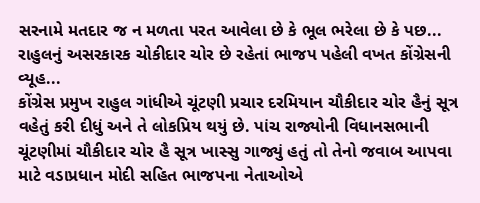સરનામે મતદાર જ ન મળતા પરત આવેલા છે કે ભૂલ ભરેલા છે કે પછ...
રાહુલનું અસરકારક ચોકીદાર ચોર છે રહેતાં ભાજપ પહેલી વખત કોંગ્રેસની વ્યૂહ...
કોંગ્રેસ પ્રમુખ રાહુલ ગાંધીએ ચૂંટણી પ્રચાર દરમિયાન ચૌકીદાર ચોર હૈનું સૂત્ર વહેતું કરી દીધું અને તે લોકપ્રિય થયું છે. પાંચ રાજ્યોની વિધાનસભાની ચૂંટણીમાં ચૌકીદાર ચોર હૈ સૂત્ર ખાસ્સુ ગાજ્યું હતું તો તેનો જવાબ આપવા માટે વડાપ્રધાન મોદી સહિત ભાજપના નેતાઓએ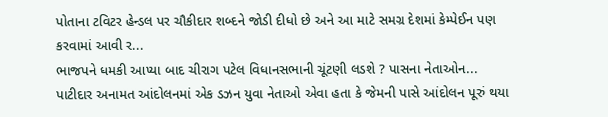પોતાના ટવિટર હેન્ડલ પર ચૌકીદાર શબ્દને જોડી દીધો છે અને આ માટે સમગ્ર દેશમાં કેમ્પેઈન પણ કરવામાં આવી ર...
ભાજપને ધમકી આપ્યા બાદ ચીરાગ પટેલ વિધાનસભાની ચૂંટણી લડશે ? પાસના નેતાઓન...
પાટીદાર અનામત આંદોલનમાં એક ડઝન યુવા નેતાઓ એવા હતા કે જેમની પાસે આંદોલન પૂરું થયા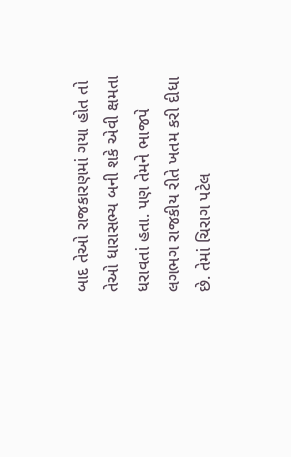બાદ તેઓ રાજકારણમાં ગયા હોત તો તેઓ ધારાસભ્ય બની શકે એવી ક્ષમતા ધરાવતાં હતા. પણ તેમને ભાજપે લગભગ રાજકીય રીતે ખતમ કરી દીધા છે. તેમાં ચિરાગ પટેલ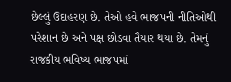છેલ્લું ઉદાહરણ છે. તેઓ હવે ભાજપની નીતિઓથી પરેશાન છે અને પક્ષ છોડવા તૈયાર થયા છે. તેમનું રાજકીય ભવિષ્ય ભાજપમાં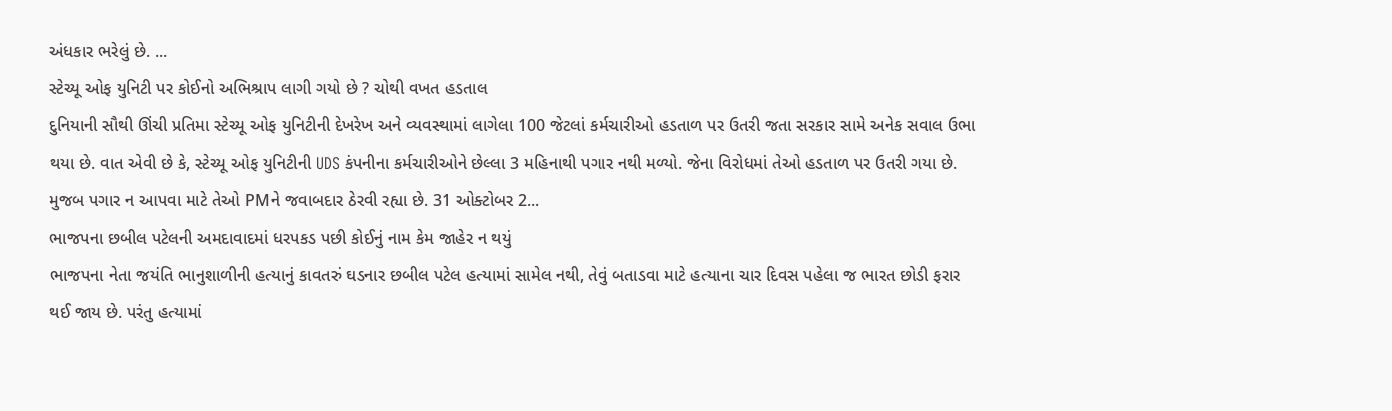અંધકાર ભરેલું છે. ...
સ્ટેચ્યૂ ઓફ યુનિટી પર કોઈનો અભિશ્રાપ લાગી ગયો છે ? ચોથી વખત હડતાલ
દુનિયાની સૌથી ઊંચી પ્રતિમા સ્ટેચ્યૂ ઓફ યુનિટીની દેખરેખ અને વ્યવસ્થામાં લાગેલા 100 જેટલાં કર્મચારીઓ હડતાળ પર ઉતરી જતા સરકાર સામે અનેક સવાલ ઉભા થયા છે. વાત એવી છે કે, સ્ટેચ્યૂ ઓફ યુનિટીની UDS કંપનીના કર્મચારીઓને છેલ્લા 3 મહિનાથી પગાર નથી મળ્યો. જેના વિરોધમાં તેઓ હડતાળ પર ઉતરી ગયા છે. મુજબ પગાર ન આપવા માટે તેઓ PMને જવાબદાર ઠેરવી રહ્યા છે. 31 ઓક્ટોબર 2...
ભાજપના છબીલ પટેલની અમદાવાદમાં ધરપકડ પછી કોઈનું નામ કેમ જાહેર ન થયું
ભાજપના નેતા જયંતિ ભાનુશાળીની હત્યાનું કાવતરું ઘડનાર છબીલ પટેલ હત્યામાં સામેલ નથી, તેવું બતાડવા માટે હત્યાના ચાર દિવસ પહેલા જ ભારત છોડી ફરાર થઈ જાય છે. પરંતુ હત્યામાં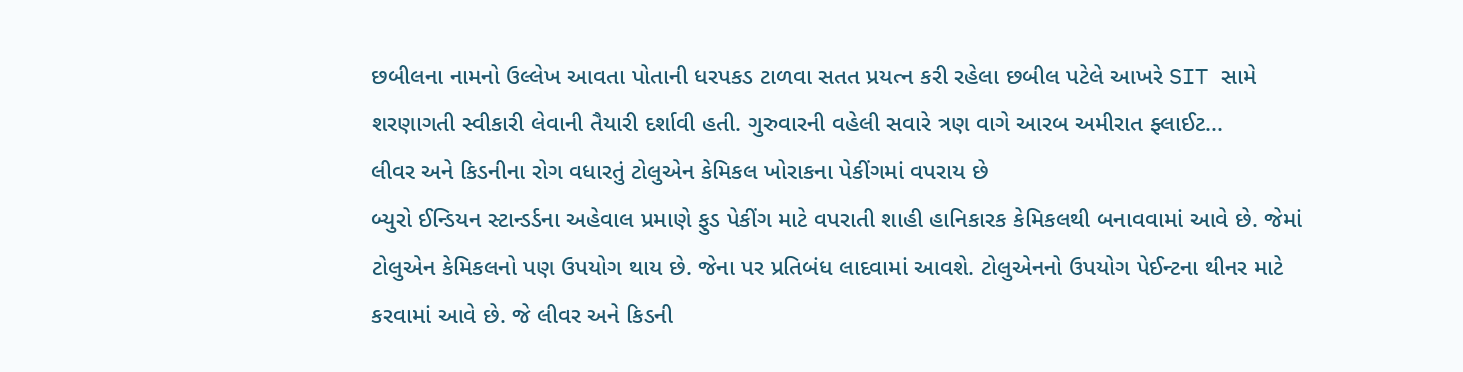છબીલના નામનો ઉલ્લેખ આવતા પોતાની ધરપકડ ટાળવા સતત પ્રયત્ન કરી રહેલા છબીલ પટેલે આખરે SIT સામે શરણાગતી સ્વીકારી લેવાની તૈયારી દર્શાવી હતી. ગુરુવારની વહેલી સવારે ત્રણ વાગે આરબ અમીરાત ફ્લાઈટ...
લીવર અને કિડનીના રોગ વધારતું ટોલુએન કેમિકલ ખોરાકના પેકીંગમાં વપરાય છે
બ્યુરો ઈન્ડિયન સ્ટાન્ડર્ડના અહેવાલ પ્રમાણે ફુડ પેકીંગ માટે વપરાતી શાહી હાનિકારક કેમિકલથી બનાવવામાં આવે છે. જેમાં ટોલુએન કેમિકલનો પણ ઉપયોગ થાય છે. જેના પર પ્રતિબંધ લાદવામાં આવશે. ટોલુએનનો ઉપયોગ પેઈન્ટના થીનર માટે કરવામાં આવે છે. જે લીવર અને કિડની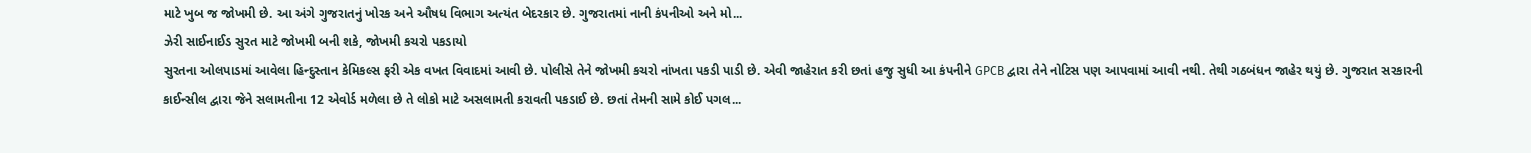માટે ખુબ જ જોખમી છે. આ અંગે ગુજરાતનું ખોરક અને ઔષધ વિભાગ અત્યંત બેદરકાર છે. ગુજરાતમાં નાની કંપનીઓ અને મો...
ઝેરી સાઈનાઈડ સુરત માટે જોખમી બની શકે, જોખમી કચરો પકડાયો
સુરતના ઓલપાડમાં આવેલા હિન્દુસ્તાન કેમિકલ્સ ફરી એક વખત વિવાદમાં આવી છે. પોલીસે તેને જોખમી કચરો નાંખતા પકડી પાડી છે. એવી જાહેરાત કરી છતાં હજુ સુધી આ કંપનીને GPCB દ્વારા તેને નોટિસ પણ આપવામાં આવી નથી. તેથી ગઠબંધન જાહેર થયું છે. ગુજરાત સરકારની કાઈન્સીલ દ્વારા જેને સલામતીના 12 એવોર્ડ મળેલા છે તે લોકો માટે અસલામતી કરાવતી પકડાઈ છે. છતાં તેમની સામે કોઈ પગલ...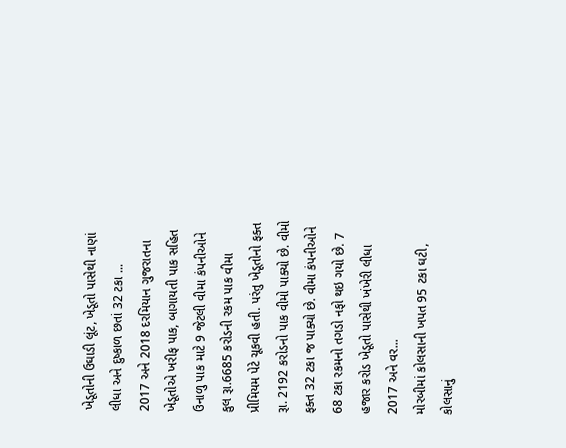ખેડૂતોની ઉઘાડી લૂંટ, ખેડૂતો પાસેથી નાણાં લીધા અને દુષ્કાળ છતાં 32 ટકા ...
2017 અને 2018 દરમિયાન ગુજરાતના ખેડૂતોએ ખરીફ પાક, બાગાયતી પાક સહિત ઉનાળુ પાક માટે 9 જેટલી વીમા કંપનીઓને કુલ રૂા.6685 કરોડની રકમ પાક વીમા પ્રીમિયમ પેટે ચૂકવી હતી. પરંતુ ખેડૂતોનો ફક્ત રૂા. 2192 કરોડનો પાક વીમો પાક્યો છે. વીમો ફક્ત 32 ટકા જ પાક્યો છે. વીમા કંપનીઓને 68 ટકા રકમનો તગડો નફો થઇ ગયો છે. 7 હજાર કરોડ ખેડૂતો પાસેથી ખંખેરી લીધા 2017 અને વર...
મોરબીમાં કોલસાની ખપત 95 ટકા ઘટી, કોલસાનું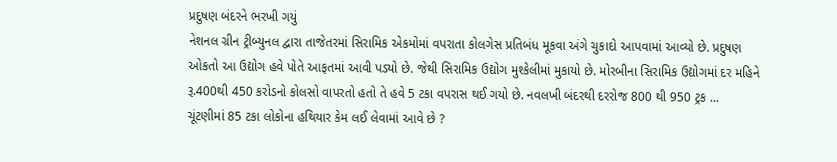પ્રદુષણ બંદરને ભરખી ગયું
નેશનલ ગ્રીન ટ્રીબ્યુનલ દ્વારા તાજેતરમાં સિરામિક એકમોમાં વપરાતા કોલગેસ પ્રતિબંધ મૂકવા અંગે ચુકાદો આપવામાં આવ્યો છે. પ્રદુષણ ઓકતો આ ઉદ્યોગ હવે પોતે આફતમાં આવી પડ્યો છે. જેથી સિરામિક ઉદ્યોગ મુશ્કેલીમાં મુકાયો છે. મોરબીના સિરામિક ઉદ્યોગમાં દર મહિને રૂ.400થી 450 કરોડનો કોલસો વાપરતો હતો તે હવે 5 ટકા વપરાસ થઈ ગયો છે. નવલખી બંદરથી દરરોજ 800 થી 950 ટ્રક ...
ચૂંટણીમાં 85 ટકા લોકોના હથિયાર કેમ લઈ લેવામાં આવે છે ?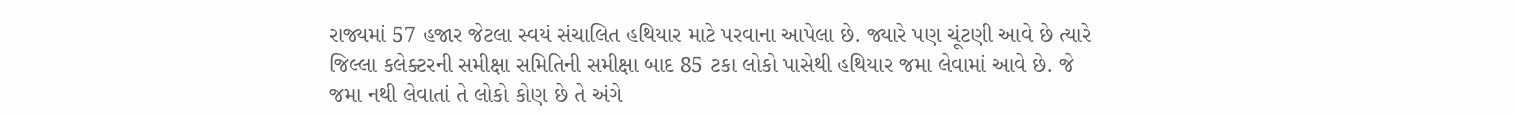રાજ્યમાં 57 હજાર જેટલા સ્વયં સંચાલિત હથિયાર માટે પરવાના આપેલા છે. જ્યારે પણ ચૂંટણી આવે છે ત્યારે જિલ્લા કલેક્ટરની સમીક્ષા સમિતિની સમીક્ષા બાદ 85 ટકા લોકો પાસેથી હથિયાર જમા લેવામાં આવે છે. જે જમા નથી લેવાતાં તે લોકો કોણ છે તે અંગે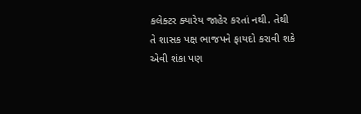કલેક્ટર ક્યારેય જાહેર કરતાં નથી. તેથી તે શાસક પક્ષ ભાજપને ફાયદો કરાવી શકે એવી શંકા પણ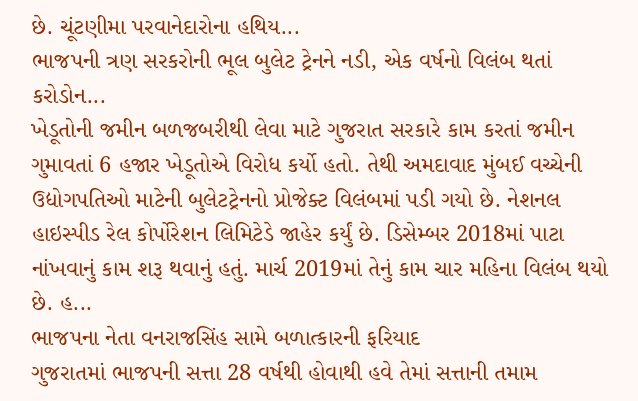છે. ચૂંટણીમા પરવાનેદારોના હથિય...
ભાજપની ત્રણ સરકરોની ભૂલ બુલેટ ટ્રેનને નડી, એક વર્ષનો વિલંબ થતાં કરોડોન...
ખેડૂતોની જમીન બળજબરીથી લેવા માટે ગુજરાત સરકારે કામ કરતાં જમીન ગુમાવતાં 6 હજાર ખેડૂતોએ વિરોધ કર્યો હતો. તેથી અમદાવાદ મુંબઈ વચ્ચેની ઉદ્યોગપતિઓ માટેની બુલેટટ્રેનનો પ્રોજેક્ટ વિલંબમાં પડી ગયો છે. નેશનલ હાઇસ્પીડ રેલ કોર્પોરેશન લિમિટેડે જાહેર કર્યું છે. ડિસેમ્બર 2018માં પાટા નાંખવાનું કામ શરૂ થવાનું હતું. માર્ચ 2019માં તેનું કામ ચાર મહિના વિલંબ થયો છે. હ...
ભાજપના નેતા વનરાજસિંહ સામે બળાત્કારની ફરિયાદ
ગુજરાતમાં ભાજપની સત્તા 28 વર્ષથી હોવાથી હવે તેમાં સત્તાની તમામ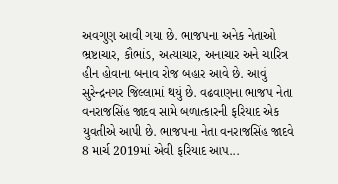અવગુણ આવી ગયા છે. ભાજપના અનેક નેતાઓ ભ્રષ્ટાચાર, કૌભાંડ, અત્યાચાર, અનાચાર અને ચારિત્ર હીન હોવાના બનાવ રોજ બહાર આવે છે. આવું સુરેન્દ્રનગર જિલ્લામાં થયું છે. વઢવાણના ભાજપ નેતા વનરાજસિંહ જાદવ સામે બળાત્કારની ફરિયાદ એક યુવતીએ આપી છે. ભાજપના નેતા વનરાજસિંહ જાદવે 8 માર્ચ 2019માં એવી ફરિયાદ આપ...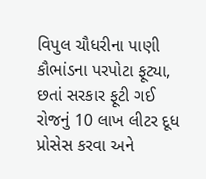વિપુલ ચૌધરીના પાણી કૌભાંડના પરપોટા ફૂટ્યા, છતાં સરકાર ફૂટી ગઈ
રોજનું 10 લાખ લીટર દૂધ પ્રોસેસ કરવા અને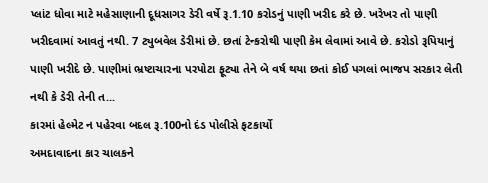પ્લાંટ ધોવા માટે મહેસાણાની દૂધસાગર ડેરી વર્ષે રૂ.1.10 કરોડનું પાણી ખરીદ કરે છે. ખરેખર તો પાણી ખરીદવામાં આવતું નથી. 7 ટ્યુબવેલ ડેરીમાં છે. છતાં ટેન્કરોથી પાણી કેમ લેવામાં આવે છે. કરોડો રૂપિયાનું પાણી ખરીદે છે. પાણીમાં ભ્રષ્ટાચારના પરપોટા ફૂટ્યા તેને બે વર્ષ થયા છતાં કોઈ પગલાં ભાજપ સરકાર લેતી નથી કે ડેરી તેની ત...
કારમાં હેલ્મેટ ન પહેરવા બદલ રૂ.100નો દંડ પોલીસે ફટકાર્યો
અમદાવાદના કાર ચાલકને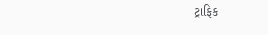ટ્રાફિક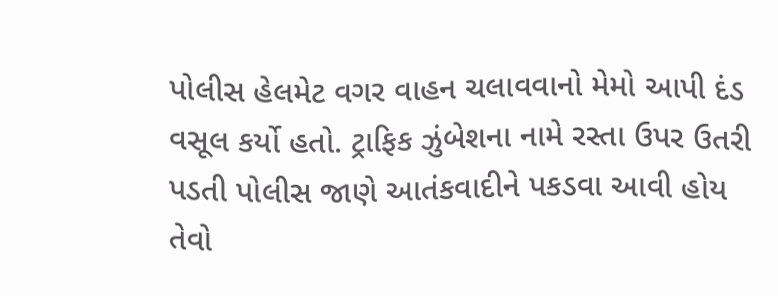પોલીસ હેલમેટ વગર વાહન ચલાવવાનો મેમો આપી દંડ વસૂલ કર્યો હતો. ટ્રાફિક ઝુંબેશના નામે રસ્તા ઉપર ઉતરી પડતી પોલીસ જાણે આતંકવાદીને પકડવા આવી હોય તેવો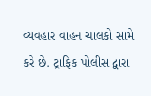વ્યવહાર વાહન ચાલકો સામે કરે છે. ટ્રાફિક પોલીસ દ્વારા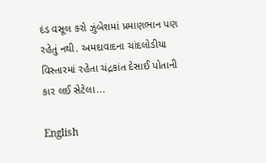દંડ વસૂલ કરો ઝુંબેશમાં પ્રમાણભાન પણ રહેતું નથી. અમદાવાદના ચાંદલોડીયા વિસ્તારમાં રહેતા ચંદ્રકાંત દેસાઈ પોતાની કાર લઈ સેટેલા...

English